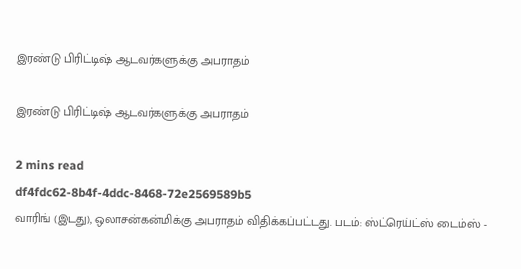இரண்டு பிரிட்டிஷ் ஆடவர்களுக்கு அபராதம்

இரண்டு பிரிட்டிஷ் ஆடவர்களுக்கு அபராதம்

2 mins read
df4fdc62-8b4f-4ddc-8468-72e2569589b5
வாரிங் (இடது), ஒலாசன்கன்மிக்கு அபராதம் விதிக்கப்பட்டது. படம்: ஸ்ட்ரெய்ட்ஸ் டைம்ஸ் -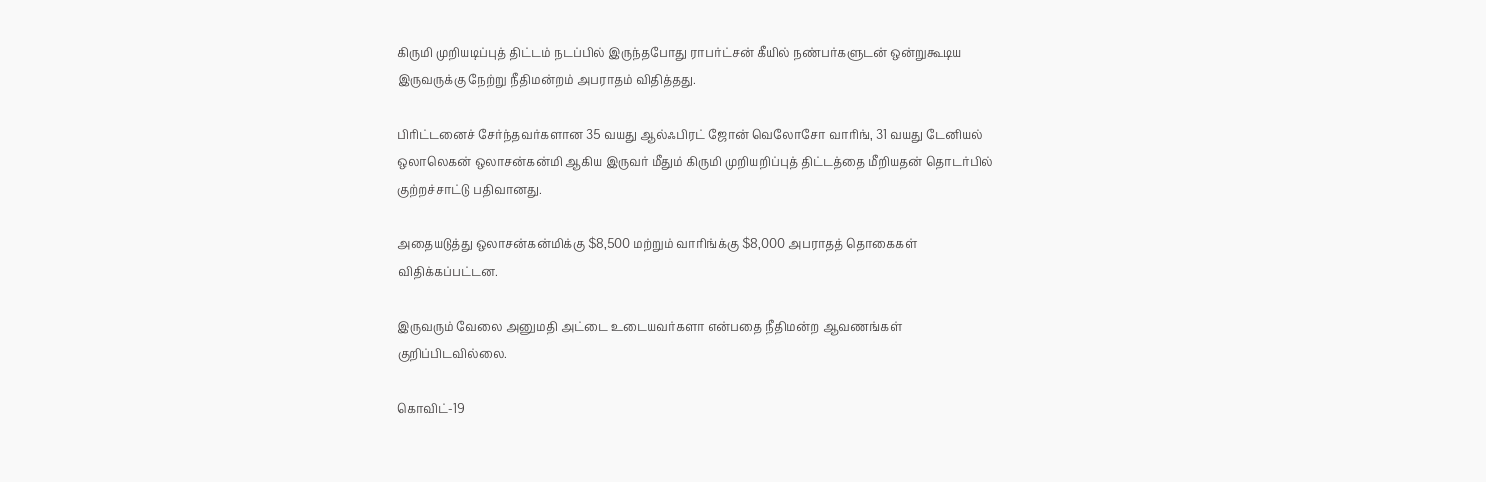கிருமி முறியடிப்புத் திட்டம் நடப்பில் இருந்தபோது ராபர்ட்சன் கீயில் நண்பர்களுடன் ஒன்றுகூடிய இருவருக்கு நேற்று நீதிமன்றம் அபராதம் விதித்தது.

பிரிட்டனைச் சேர்ந்தவர்களான 35 வயது ஆல்ஃபிரட் ஜோன் வெலோசோ வாரிங், 31 வயது டேனியல் ஒலாலெகன் ஒலாசன்கன்மி ஆகிய இருவர் மீதும் கிருமி முறியறிப்புத் திட்டத்தை மீறியதன் தொடர்பில் குற்றச்சாட்டு பதிவானது.

அதையடுத்து ஒலாசன்கன்மிக்கு $8,500 மற்றும் வாரிங்க்கு $8,000 அபராதத் தொகைகள் விதிக்கப்பட்டன.

இருவரும் வேலை அனுமதி அட்டை உடையவர்களா என்பதை நீதிமன்ற ஆவணங்கள் குறிப்பிடவில்லை.

கொவிட்-19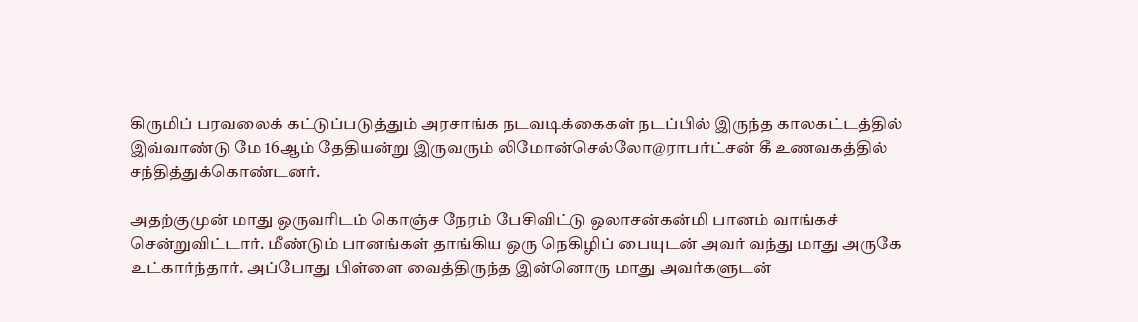கிருமிப் பரவலைக் கட்டுப்படுத்தும் அரசாங்க நடவடிக்கைகள் நடப்பில் இருந்த காலகட்டத்தில் இவ்வாண்டு மே 16ஆம் தேதியன்று இருவரும் லிமோன்செல்லோ@ராபர்ட்சன் கீ உணவகத்தில் சந்தித்துக்கொண்டனர்.

அதற்குமுன் மாது ஒருவரிடம் கொஞ்ச நேரம் பேசிவிட்டு ஒலாசன்கன்மி பானம் வாங்கச் சென்றுவிட்டார். மீண்டும் பானங்கள் தாங்கிய ஒரு நெகிழிப் பையுடன் அவர் வந்து மாது அருகே உட்கார்ந்தார். அப்போது பிள்ளை வைத்திருந்த இன்னொரு மாது அவர்களுடன்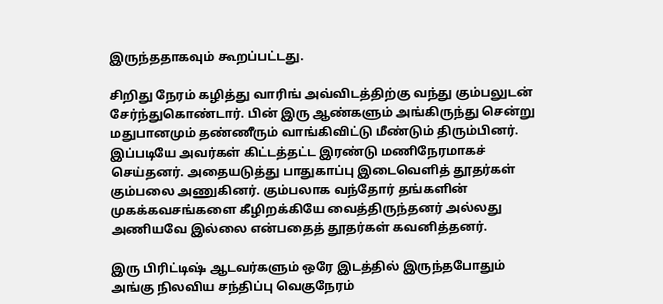இருந்ததாகவும் கூறப்பட்டது.

சிறிது நேரம் கழித்து வாரிங் அவ்விடத்திற்கு வந்து கும்பலுடன் சேர்ந்துகொண்டார். பின் இரு ஆண்களும் அங்கிருந்து சென்று மதுபானமும் தண்ணீரும் வாங்கிவிட்டு மீண்டும் திரும்பினர். இப்படியே அவர்கள் கிட்டத்தட்ட இரண்டு மணிநேரமாகச் செய்தனர். அதையடுத்து பாதுகாப்பு இடைவெளித் தூதர்கள் கும்பலை அணுகினர். கும்பலாக வந்தோர் தங்களின் முகக்கவசங்களை கீழிறக்கியே வைத்திருந்தனர் அல்லது அணியவே இல்லை என்பதைத் தூதர்கள் கவனித்தனர்.

இரு பிரிட்டிஷ் ஆடவர்களும் ஒரே இடத்தில் இருந்தபோதும் அங்கு நிலவிய சந்திப்பு வெகுநேரம்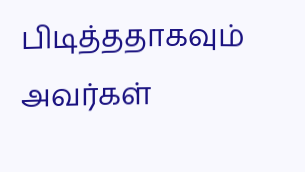பிடித்ததாகவும் அவர்கள்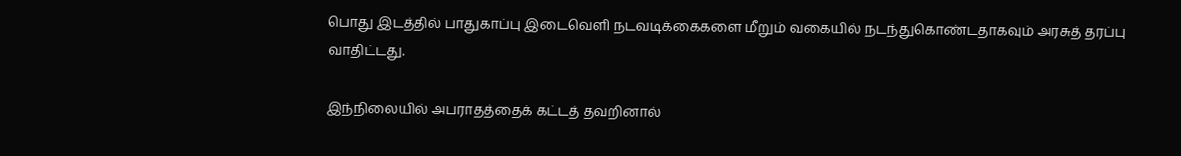பொது இடத்தில் பாதுகாப்பு இடைவெளி நடவடிக்கைகளை மீறும் வகையில் நடந்துகொண்டதாகவும் அரசுத் தரப்பு வாதிட்டது.

இந்நிலையில் அபராதத்தைக் கட்டத் தவறினால்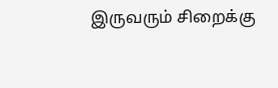இருவரும் சிறைக்கு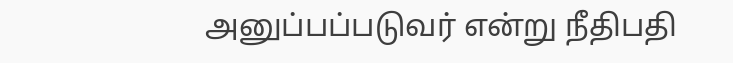அனுப்பப்படுவர் என்று நீதிபதி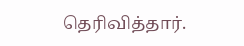தெரிவித்தார்.